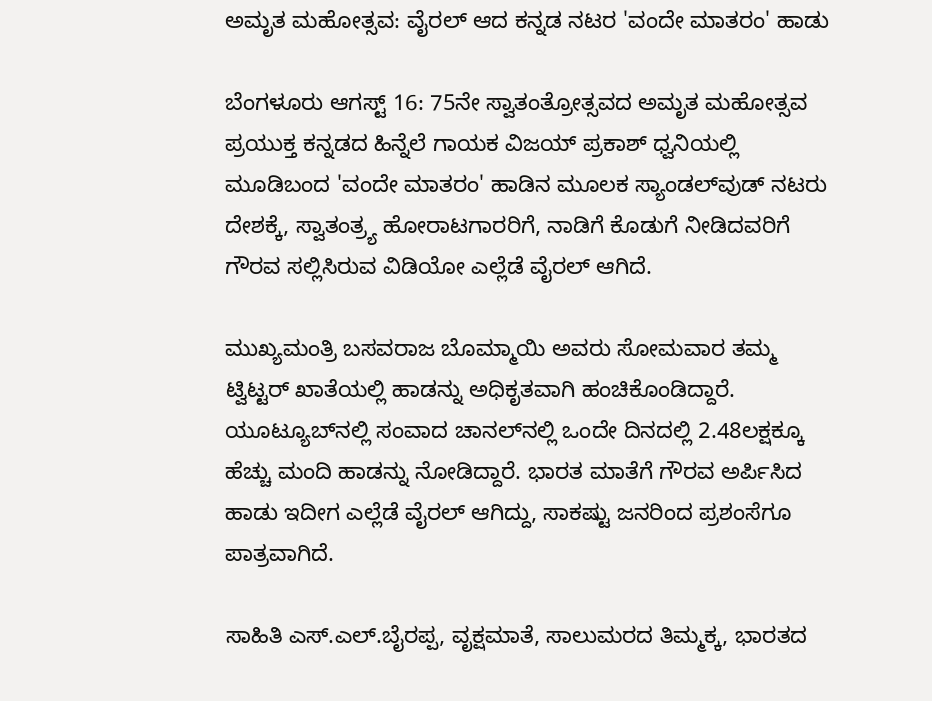ಅಮೃತ ಮಹೋತ್ಸವ: ವೈರಲ್‌ ಆದ ಕನ್ನಡ ನಟರ 'ವಂದೇ ಮಾತರಂ' ಹಾಡು

ಬೆಂಗಳೂರು ಆಗಸ್ಟ್ 16: 75ನೇ ಸ್ವಾತಂತ್ರೋತ್ಸವದ ಅಮೃತ ಮಹೋತ್ಸವ ಪ್ರಯುಕ್ತ ಕನ್ನಡದ ಹಿನ್ನೆಲೆ ಗಾಯಕ ವಿಜಯ್ ಪ್ರಕಾಶ್ ಧ್ವನಿಯಲ್ಲಿ ಮೂಡಿಬಂದ 'ವಂದೇ ಮಾತರಂ' ಹಾಡಿನ ಮೂಲಕ ಸ್ಯಾಂಡಲ್‌ವುಡ್ ನಟರು ದೇಶಕ್ಕೆ, ಸ್ವಾತಂತ್ರ್ಯ ಹೋರಾಟಗಾರರಿಗೆ, ನಾಡಿಗೆ ಕೊಡುಗೆ ನೀಡಿದವರಿಗೆ ಗೌರವ ಸಲ್ಲಿಸಿರುವ ವಿಡಿಯೋ ಎಲ್ಲೆಡೆ ವೈರಲ್ ಆಗಿದೆ.

ಮುಖ್ಯಮಂತ್ರಿ ಬಸವರಾಜ ಬೊಮ್ಮಾಯಿ ಅವರು ಸೋಮವಾರ ತಮ್ಮ ಟ್ವಿಟ್ಟರ್ ಖಾತೆಯಲ್ಲಿ ಹಾಡನ್ನು ಅಧಿಕೃತವಾಗಿ ಹಂಚಿಕೊಂಡಿದ್ದಾರೆ. ಯೂಟ್ಯೂಬ್‌ನಲ್ಲಿ ಸಂವಾದ ಚಾನಲ್‌ನಲ್ಲಿ ಒಂದೇ ದಿನದಲ್ಲಿ 2.48ಲಕ್ಷಕ್ಕೂ ಹೆಚ್ಚು ಮಂದಿ ಹಾಡನ್ನು ನೋಡಿದ್ದಾರೆ. ಭಾರತ ಮಾತೆಗೆ ಗೌರವ ಅರ್ಪಿಸಿದ ಹಾಡು ಇದೀಗ ಎಲ್ಲೆಡೆ ವೈರಲ್‌ ಆಗಿದ್ದು, ಸಾಕಷ್ಟು ಜನರಿಂದ ಪ್ರಶಂಸೆಗೂ ಪಾತ್ರವಾಗಿದೆ.

ಸಾಹಿತಿ ಎಸ್‌.ಎಲ್‌.ಬೈರಪ್ಪ, ವೃಕ್ಷಮಾತೆ, ಸಾಲುಮರದ ತಿಮ್ಮಕ್ಕ, ಭಾರತದ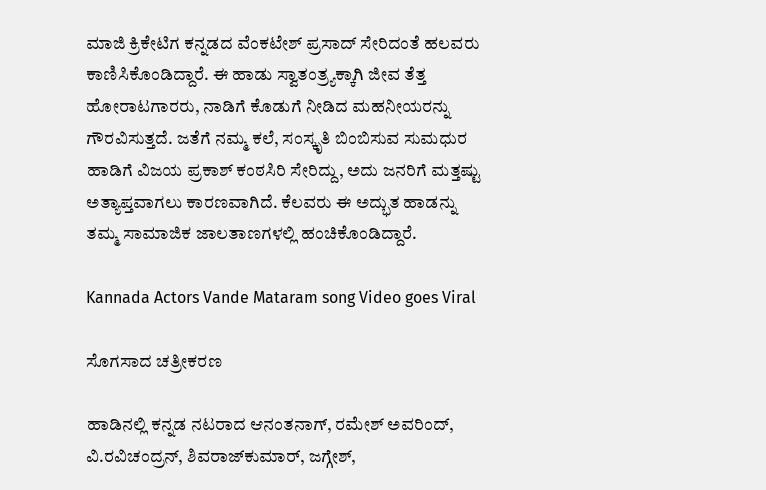ಮಾಜಿ ಕ್ರಿಕೇಟಿಗ ಕನ್ನಡದ ವೆಂಕಟೇಶ್‌ ಪ್ರಸಾದ್‌ ಸೇರಿದಂತೆ ಹಲವರು ಕಾಣಿಸಿಕೊಂಡಿದ್ದಾರೆ. ಈ ಹಾಡು ಸ್ವಾತಂತ್ರ್ಯಕ್ಕಾಗಿ ಜೀವ ತೆತ್ತ ಹೋರಾಟಗಾರರು, ನಾಡಿಗೆ ಕೊಡುಗೆ ನೀಡಿದ ಮಹನೀಯರನ್ನು ಗೌರವಿಸುತ್ತದೆ. ಜತೆಗೆ ನಮ್ಮ ಕಲೆ, ಸಂಸ್ಕೃತಿ ಬಿಂಬಿಸುವ ಸುಮಧುರ ಹಾಡಿಗೆ ವಿಜಯ ಪ್ರಕಾಶ್ ಕಂಠಸಿರಿ ಸೇರಿದ್ದು, ಅದು ಜನರಿಗೆ ಮತ್ತಷ್ಟು ಅತ್ಯಾಪ್ತವಾಗಲು ಕಾರಣವಾಗಿದೆ. ಕೆಲವರು ಈ ಅದ್ಭುತ ಹಾಡನ್ನು ತಮ್ಮ ಸಾಮಾಜಿಕ ಜಾಲತಾಣಗಳಲ್ಲಿ ಹಂಚಿಕೊಂಡಿದ್ದಾರೆ.

Kannada Actors Vande Mataram song Video goes Viral

ಸೊಗಸಾದ ಚತ್ರೀಕರಣ

ಹಾಡಿನಲ್ಲಿ ಕನ್ನಡ ನಟರಾದ ಆನಂತನಾಗ್‌, ರಮೇಶ್‌ ಅವರಿಂದ್, ವಿ.ರವಿಚಂದ್ರನ್, ಶಿವರಾಜ್‌ಕುಮಾರ್, ಜಗ್ಗೇಶ್,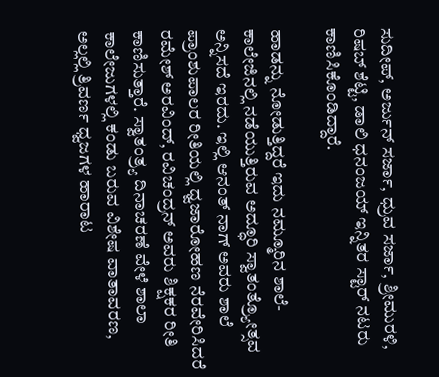ಸುದೀಪ್, ಅರ್ಜುನ್ ಸರ್ಜಾ, ಧ್ರುವ ಸರ್ಜಾ, ಶ್ರೀಮುರಳಿ, ರಿಷಬ್ ಶೆಟ್ಟಿ, ಡಾಲಿ ಧನಂಜಯ್ ಇನ್ನಿತರ ಸ್ಟಾರ್ ನಟರು ಕಾಣಿಸಿಕೊಂಡಿದ್ದಾರೆ.

ಹಾಡನ್ನು ನೋಡುತ್ತಿದ್ದರೆ ಇದು ನಮ್ಮೂರಿನ ಶಾಲೆ-ಕಾಲೇಜಿನಲ್ಲಿ ನಡೆಯುತ್ತಿರುವ ಅದ್ಧೂರಿ ಸ್ವಾತಂತ್ರ್ಯೋತ್ಸವ ಅನ್ನಿಸದೆ ಇರದು. ಇಲ್ಲಿ ಆನಂತ್ ನಾಗ್ ಅವರು ಶಾಲೆ ಪ್ರಾಂಶುಪಾಲರ ರೀತಿಯಲ್ಲಿ ಧ್ವಜಾರೋಹಣ ನೆರವೇರಿಸಿದರೆ ರಮೇಶ್ ಅರವಿಂದ್, ರವಿಚಂದ್ರನ್ ಅವರು ಶಿಕ್ಷಕರ ರೀತಿ ಕಾಣಿಸುತ್ತಾರೆ. ಸ್ವಾತಂತ್ರ್ಯ ದಿನಾಚರಣೆ ವೇಳೆ ಶಾಲಾ ಕಾಲೇಜುಗಳಲ್ಲಿ ಕಂಡು ಬರುವ ವಿಶೇಷ ವಾತಾವರಣ, ಅಲ್ಲಲ್ಲಿ ತ್ರಿವರ್ಣ ಧ್ವಜಗಳ ಹಾರಾಟ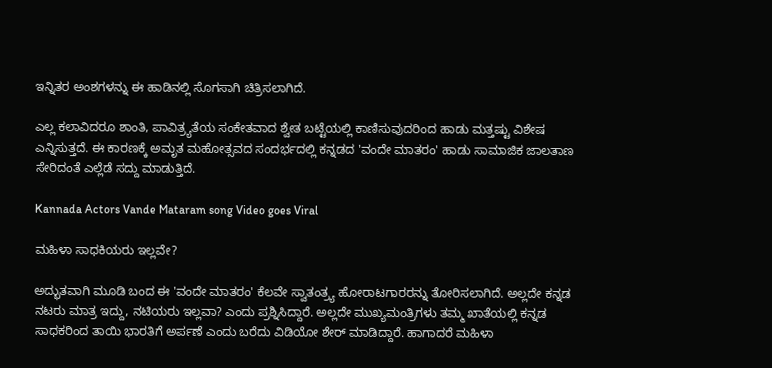ಇನ್ನಿತರ ಅಂಶಗಳನ್ನು ಈ ಹಾಡಿನಲ್ಲಿ ಸೊಗಸಾಗಿ ಚಿತ್ರಿಸಲಾಗಿದೆ.

ಎಲ್ಲ ಕಲಾವಿದರೂ ಶಾಂತಿ, ಪಾವಿತ್ರ್ಯತೆಯ ಸಂಕೇತವಾದ ಶ್ವೇತ ಬಟ್ಟೆಯಲ್ಲಿ ಕಾಣಿಸುವುದರಿಂದ ಹಾಡು ಮತ್ತಷ್ಟು ವಿಶೇಷ ಎನ್ನಿಸುತ್ತದೆ. ಈ ಕಾರಣಕ್ಕೆ ಅಮೃತ ಮಹೋತ್ಸವದ ಸಂದರ್ಭದಲ್ಲಿ ಕನ್ನಡದ 'ವಂದೇ ಮಾತರಂ' ಹಾಡು ಸಾಮಾಜಿಕ ಜಾಲತಾಣ ಸೇರಿದಂತೆ ಎಲ್ಲೆಡೆ ಸದ್ದು ಮಾಡುತ್ತಿದೆ.

Kannada Actors Vande Mataram song Video goes Viral

ಮಹಿಳಾ ಸಾಧಕಿಯರು ಇಲ್ಲವೇ?

ಅದ್ಭುತವಾಗಿ ಮೂಡಿ ಬಂದ ಈ 'ವಂದೇ ಮಾತರಂ' ಕೆಲವೇ ಸ್ವಾತಂತ್ರ್ಯ ಹೋರಾಟಗಾರರನ್ನು ತೋರಿಸಲಾಗಿದೆ. ಅಲ್ಲದೇ ಕನ್ನಡ ನಟರು ಮಾತ್ರ ಇದ್ದು, ನಟಿಯರು ಇಲ್ಲವಾ? ಎಂದು ಪ್ರಶ್ನಿಸಿದ್ದಾರೆ. ಅಲ್ಲದೇ ಮುಖ್ಯಮಂತ್ರಿಗಳು ತಮ್ಮ ಖಾತೆಯಲ್ಲಿ ಕನ್ನಡ ಸಾಧಕರಿಂದ ತಾಯಿ ಭಾರತಿಗೆ ಅರ್ಪಣೆ ಎಂದು ಬರೆದು ವಿಡಿಯೋ ಶೇರ್‌ ಮಾಡಿದ್ದಾರೆ. ಹಾಗಾದರೆ ಮಹಿಳಾ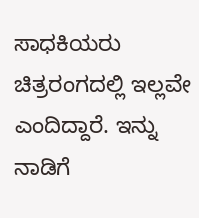ಸಾಧಕಿಯರು ಚಿತ್ರರಂಗದಲ್ಲಿ ಇಲ್ಲವೇ ಎಂದಿದ್ದಾರೆ. ಇನ್ನು ನಾಡಿಗೆ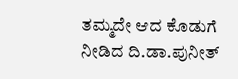ತಮ್ಮದೇ ಆದ ಕೊಡುಗೆ ನೀಡಿದ ದಿ.ಡಾ.ಪುನೀತ್‌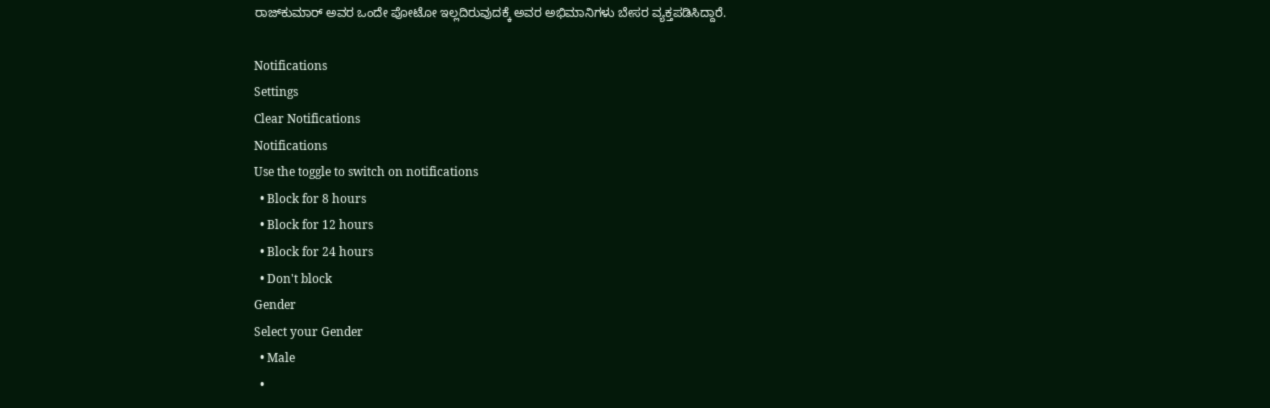ರಾಜ್‌ಕುಮಾರ್ ಅವರ ಒಂದೇ ಪೋಟೋ ಇಲ್ಲದಿರುವುದಕ್ಕೆ ಅವರ ಅಭಿಮಾನಿಗಳು ಬೇಸರ ವ್ಯಕ್ತಪಡಿಸಿದ್ದಾರೆ.

Notifications
Settings
Clear Notifications
Notifications
Use the toggle to switch on notifications
  • Block for 8 hours
  • Block for 12 hours
  • Block for 24 hours
  • Don't block
Gender
Select your Gender
  • Male
  •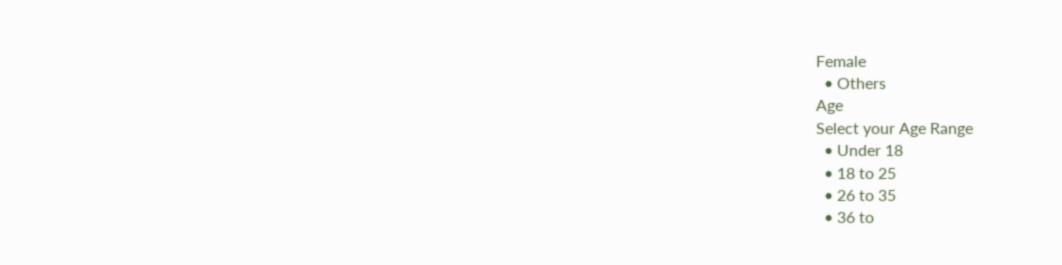Female
  • Others
Age
Select your Age Range
  • Under 18
  • 18 to 25
  • 26 to 35
  • 36 to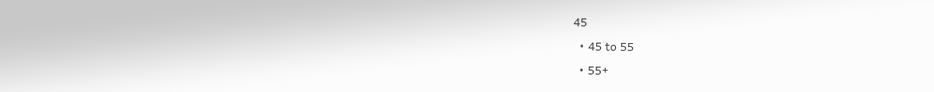45
  • 45 to 55
  • 55+